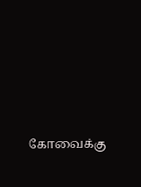கோவைக்கு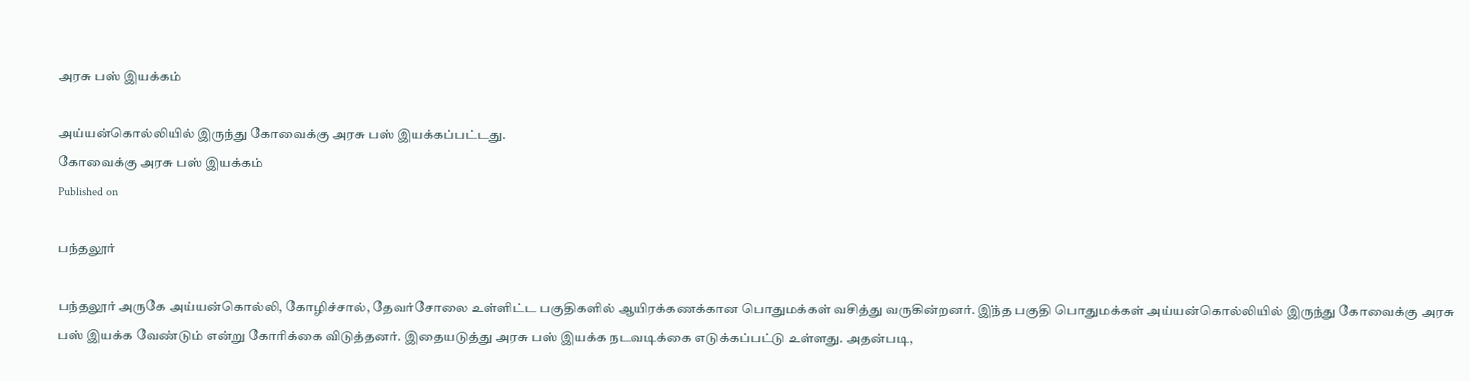அரசு பஸ் இயக்கம்

அய்யன்கொல்லியில் இருந்து கோவைக்கு அரசு பஸ் இயக்கப்பட்டது.
கோவைக்கு அரசு பஸ் இயக்கம்
Published on

பந்தலூர்

பந்தலூர் அருகே அய்யன்கொல்லி, கோழிச்சால், தேவர்சோலை உள்ளிட்ட பகுதிகளில் ஆயிரக்கணக்கான பொதுமக்கள் வசித்து வருகின்றனர். இ்ந்த பகுதி பொதுமக்கள் அய்யன்கொல்லியில் இருந்து கோவைக்கு அரசு பஸ் இயக்க வேண்டும் என்று கோரிக்கை விடுத்தனர். இதையடுத்து அரசு பஸ் இயக்க நடவடிக்கை எடுக்கப்பட்டு உள்ளது. அதன்படி,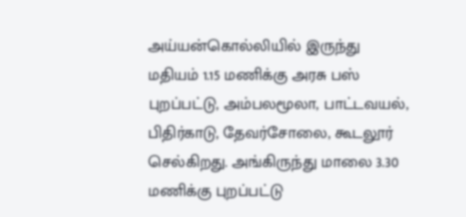அய்யன்கொல்லியில் இருந்து மதியம் 1.15 மணிக்கு அரசு பஸ் புறப்பட்டு, அம்பலமூலா, பாட்டவயல், பிதிர்காடு, தேவர்சோலை, கூடலூர் செல்கிறது. அங்கிருந்து மாலை 3.30 மணிக்கு புறப்பட்டு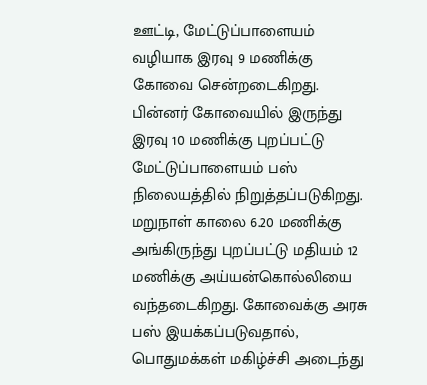ஊட்டி, மேட்டுப்பாளையம் வழியாக இரவு 9 மணிக்கு கோவை சென்றடைகிறது. பின்னர் கோவையில் இருந்து இரவு 10 மணிக்கு புறப்பட்டு மேட்டுப்பாளையம் பஸ் நிலையத்தில் நிறுத்தப்படுகிறது. மறுநாள் காலை 6.20 மணிக்கு அங்கிருந்து புறப்பட்டு மதியம் 12 மணிக்கு அய்யன்கொல்லியை வந்தடைகிறது. கோவைக்கு அரசு பஸ் இயக்கப்படுவதால், பொதுமக்கள் மகிழ்ச்சி அடைந்து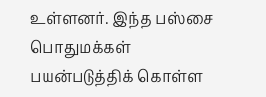உள்ளனர். இந்த பஸ்சை பொதுமக்கள் பயன்படுத்திக் கொள்ள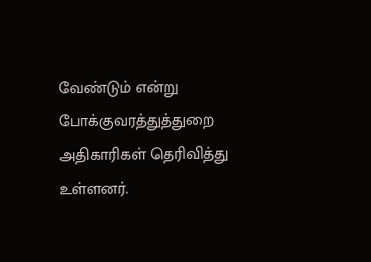வேண்டும் என்று போக்குவரத்துத்துறை அதிகாரிகள் தெரிவித்து உள்ளனர்.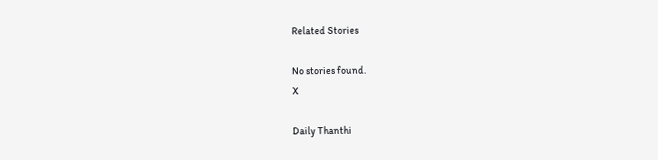Related Stories

No stories found.
X

Daily Thanthi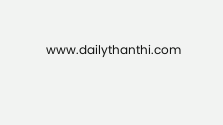www.dailythanthi.com